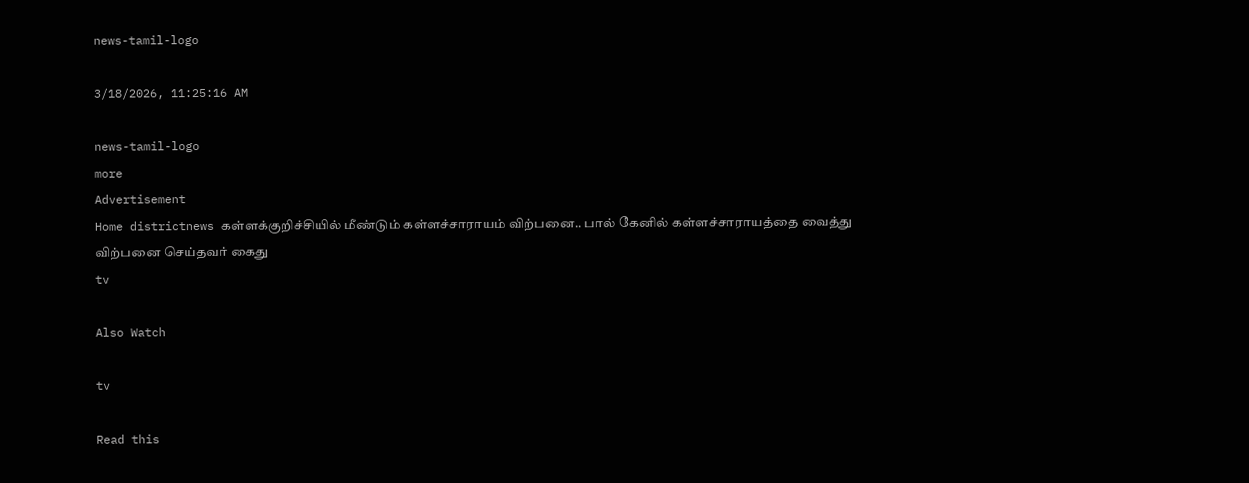news-tamil-logo

3/18/2026, 11:25:16 AM

news-tamil-logo
more
Advertisement
Home districtnews கள்ளக்குறிச்சியில் மீண்டும் கள்ளச்சாராயம் விற்பனை.. பால் கேனில் கள்ளச்சாராயத்தை வைத்து விற்பனை செய்தவர் கைது
tv

Also Watch

tv

Read this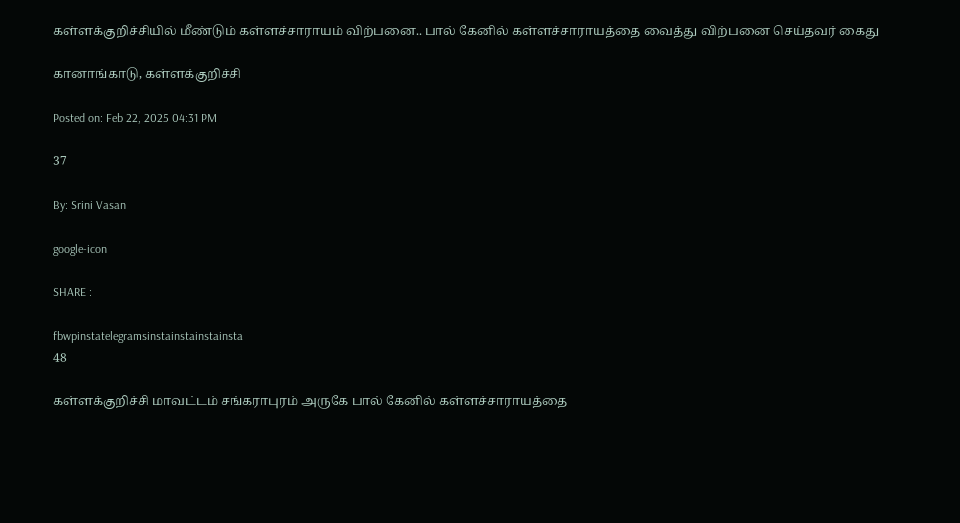கள்ளக்குறிச்சியில் மீண்டும் கள்ளச்சாராயம் விற்பனை.. பால் கேனில் கள்ளச்சாராயத்தை வைத்து விற்பனை செய்தவர் கைது

கானாங்காடு, கள்ளக்குறிச்சி

Posted on: Feb 22, 2025 04:31 PM

37

By: Srini Vasan

google-icon

SHARE :

fbwpinstatelegramsinstainstainstainsta
48

கள்ளக்குறிச்சி மாவட்டம் சங்கராபுரம் அருகே பால் கேனில் கள்ளச்சாராயத்தை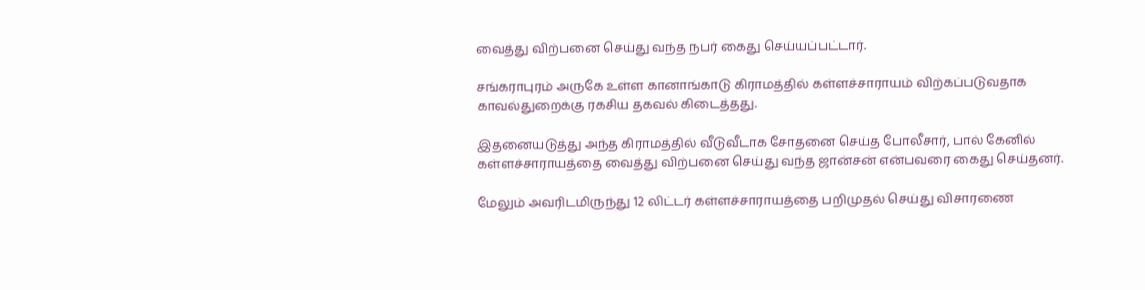வைத்து விற்பனை செய்து வந்த நபர் கைது செய்யப்பட்டார்.

சங்கராபுரம் அருகே உள்ள கானாங்காடு கிராமத்தில் கள்ளச்சாராயம் விற்கப்படுவதாக காவல்துறைக்கு ரகசிய தகவல் கிடைத்தது.

இதனையடுத்து அந்த கிராமத்தில் வீடுவீடாக சோதனை செய்த போலீசார், பால் கேனில் கள்ளச்சாராயத்தை வைத்து விற்பனை செய்து வந்த ஜான்சன் என்பவரை கைது செய்தனர்.

மேலும் அவரிடமிருந்து 12 லிட்டர் கள்ளச்சாராயத்தை பறிமுதல் செய்து விசாரணை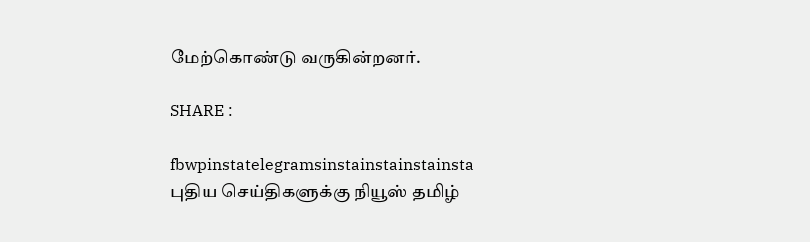மேற்கொண்டு வருகின்றனர்.

SHARE :

fbwpinstatelegramsinstainstainstainsta
புதிய செய்திகளுக்கு நியூஸ் தமிழ்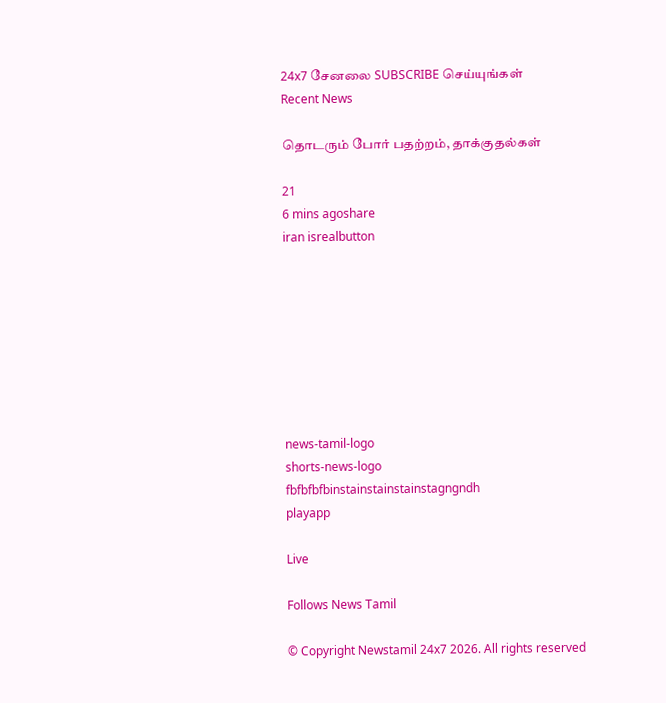24x7 சேனலை SUBSCRIBE செய்யுங்கள்
Recent News

தொடரும் போர் பதற்றம், தாக்குதல்கள்

21
6 mins agoshare
iran isrealbutton








news-tamil-logo
shorts-news-logo
fbfbfbfbinstainstainstainstagngndh
playapp

Live

Follows News Tamil

© Copyright Newstamil 24x7 2026. All rights reserved